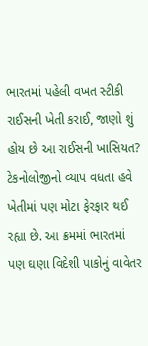ભારતમાં પહેલી વખત સ્ટીકી રાઈસની ખેતી કરાઈ, જાણો શું હોય છે આ રાઈસની ખાસિયત?
ટેકનોલોજીનો વ્યાપ વધતા હવે ખેતીમાં પણ મોટા ફેરફાર થઈ રહ્યા છે. આ ક્રમમાં ભારતમાં પણ ઘણા વિદેશી પાકોનું વાવેતર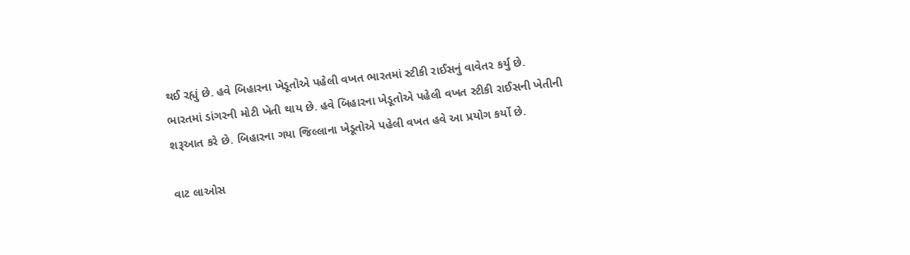થઈ રહ્યું છે. હવે બિહારના ખેડૂતોએ પહેલી વખત ભારતમાં સ્ટીકી રાઈસનું વાવેતર કર્યુ છે.
ભારતમાં ડાંગરની મોટી ખેતી થાય છે. હવે બિહારના ખેડૂતોએ પહેલી વખત સ્ટીકી રાઈસની ખેતીની શરૂઆત કરે છે. બિહારના ગયા જિલ્લાના ખેડૂતોએ પહેલી વખત હવે આ પ્રયોગ કર્યો છે.

વાટ લાઓસ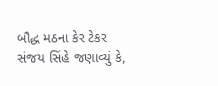બૌદ્ધ મઠના કેર ટેકર સંજય સિંહે જણાવ્યું કે,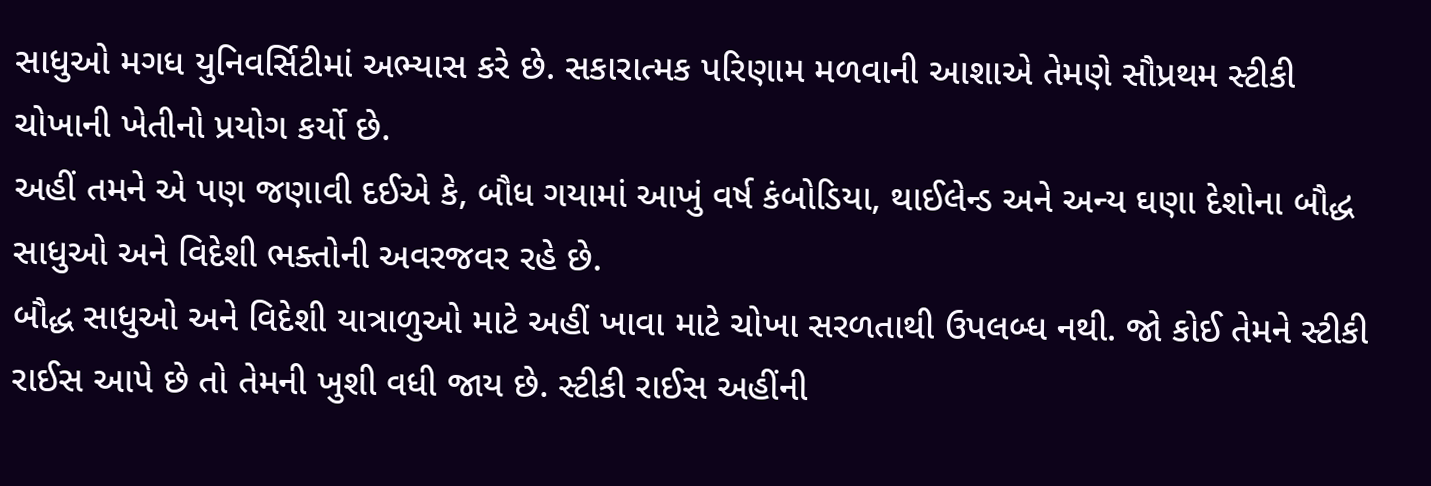સાધુઓ મગધ યુનિવર્સિટીમાં અભ્યાસ કરે છે. સકારાત્મક પરિણામ મળવાની આશાએ તેમણે સૌપ્રથમ સ્ટીકી ચોખાની ખેતીનો પ્રયોગ કર્યો છે.
અહીં તમને એ પણ જણાવી દઈએ કે, બૌધ ગયામાં આખું વર્ષ કંબોડિયા, થાઈલેન્ડ અને અન્ય ઘણા દેશોના બૌદ્ધ સાધુઓ અને વિદેશી ભક્તોની અવરજવર રહે છે.
બૌદ્ધ સાધુઓ અને વિદેશી યાત્રાળુઓ માટે અહીં ખાવા માટે ચોખા સરળતાથી ઉપલબ્ધ નથી. જો કોઈ તેમને સ્ટીકી રાઈસ આપે છે તો તેમની ખુશી વધી જાય છે. સ્ટીકી રાઈસ અહીંની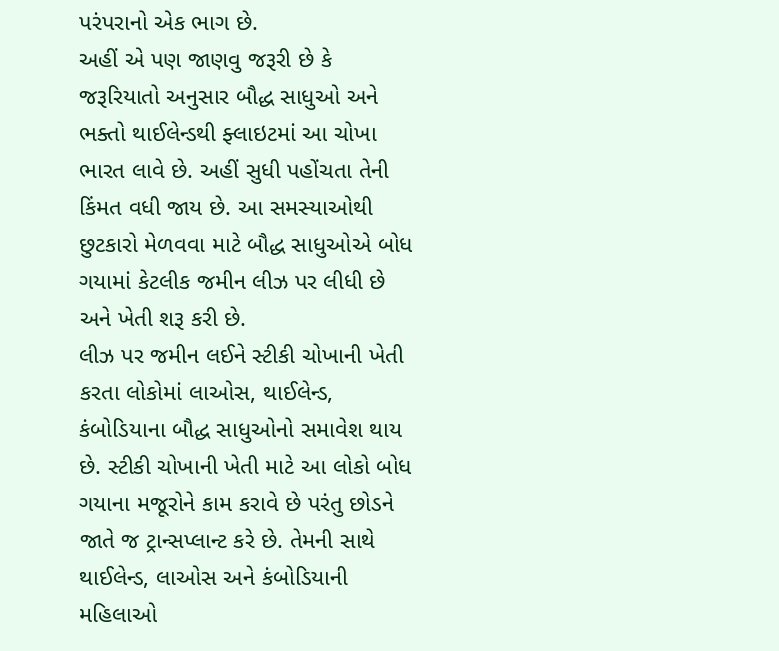પરંપરાનો એક ભાગ છે.
અહીં એ પણ જાણવુ જરૂરી છે કે જરૂરિયાતો અનુસાર બૌદ્ધ સાધુઓ અને ભક્તો થાઈલેન્ડથી ફ્લાઇટમાં આ ચોખા ભારત લાવે છે. અહીં સુધી પહોંચતા તેની કિંમત વધી જાય છે. આ સમસ્યાઓથી છુટકારો મેળવવા માટે બૌદ્ધ સાધુઓએ બોધ ગયામાં કેટલીક જમીન લીઝ પર લીધી છે અને ખેતી શરૂ કરી છે.
લીઝ પર જમીન લઈને સ્ટીકી ચોખાની ખેતી કરતા લોકોમાં લાઓસ, થાઈલેન્ડ, કંબોડિયાના બૌદ્ધ સાધુઓનો સમાવેશ થાય છે. સ્ટીકી ચોખાની ખેતી માટે આ લોકો બોધ ગયાના મજૂરોને કામ કરાવે છે પરંતુ છોડને જાતે જ ટ્રાન્સપ્લાન્ટ કરે છે. તેમની સાથે થાઈલેન્ડ, લાઓસ અને કંબોડિયાની મહિલાઓ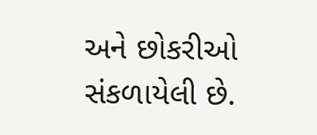અને છોકરીઓ સંકળાયેલી છે.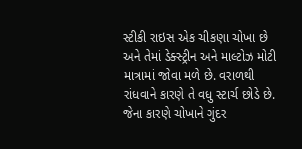સ્ટીકી રાઇસ એક ચીકણા ચોખા છે અને તેમાં ડેક્સ્ટ્રીન અને માલ્ટોઝ મોટી માત્રામાં જોવા મળે છે. વરાળથી રાંધવાને કારણે તે વધુ સ્ટાર્ચ છોડે છે. જેના કારણે ચોખાને ગુંદર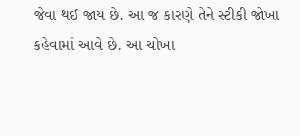જેવા થઈ જાય છે. આ જ કારણે તેને સ્ટીકી જોખા કહેવામાં આવે છે. આ ચોખા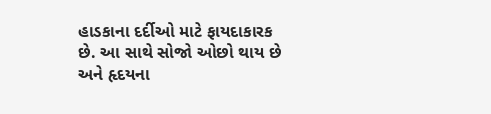હાડકાના દર્દીઓ માટે ફાયદાકારક છે. આ સાથે સોજો ઓછો થાય છે અને હૃદયના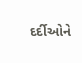દર્દીઓને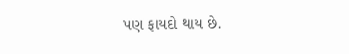પણ ફાયદો થાય છે.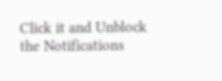Click it and Unblock the Notifications